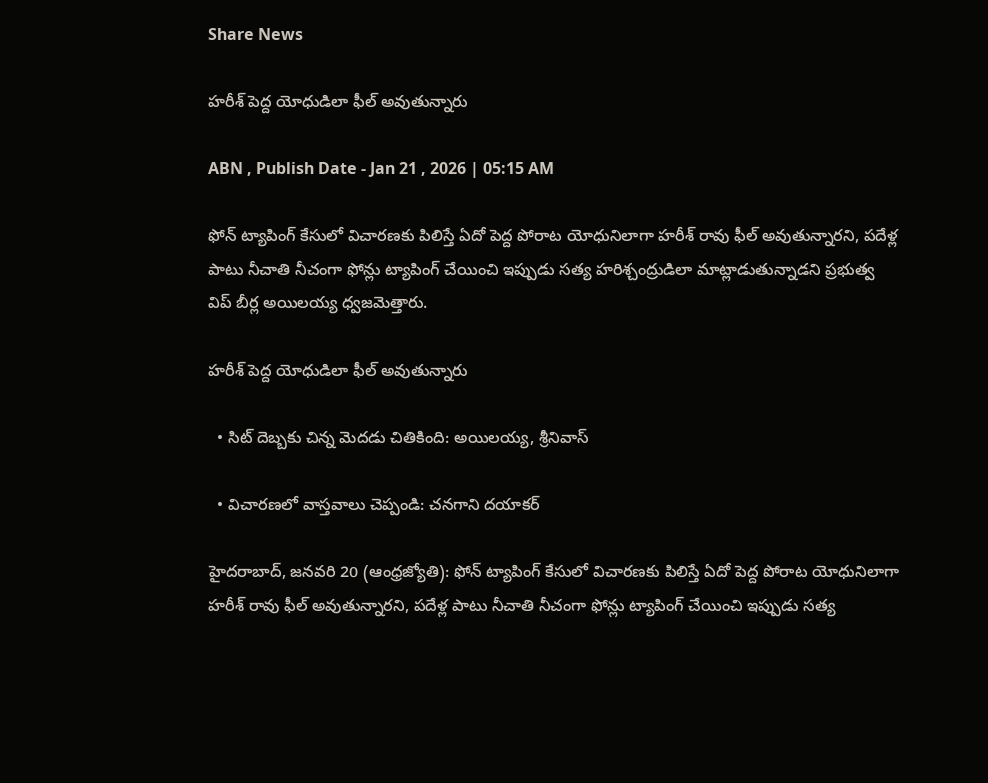Share News

హరీశ్‌ పెద్ద యోధుడిలా ఫీల్‌ అవుతున్నారు

ABN , Publish Date - Jan 21 , 2026 | 05:15 AM

ఫోన్‌ ట్యాపింగ్‌ కేసులో విచారణకు పిలిస్తే ఏదో పెద్ద పోరాట యోధునిలాగా హరీశ్‌ రావు ఫీల్‌ అవుతున్నారని, పదేళ్ల పాటు నీచాతి నీచంగా ఫోన్లు ట్యాపింగ్‌ చేయించి ఇప్పుడు సత్య హరిశ్చంద్రుడిలా మాట్లాడుతున్నాడని ప్రభుత్వ విప్‌ బీర్ల అయిలయ్య ధ్వజమెత్తారు.

హరీశ్‌ పెద్ద యోధుడిలా ఫీల్‌ అవుతున్నారు

  • సిట్‌ దెబ్బకు చిన్న మెదడు చితికింది: అయిలయ్య, శ్రీనివాస్‌

  • విచారణలో వాస్తవాలు చెప్పండి: చనగాని దయాకర్‌

హైదరాబాద్‌, జనవరి 20 (ఆంధ్రజ్యోతి): ఫోన్‌ ట్యాపింగ్‌ కేసులో విచారణకు పిలిస్తే ఏదో పెద్ద పోరాట యోధునిలాగా హరీశ్‌ రావు ఫీల్‌ అవుతున్నారని, పదేళ్ల పాటు నీచాతి నీచంగా ఫోన్లు ట్యాపింగ్‌ చేయించి ఇప్పుడు సత్య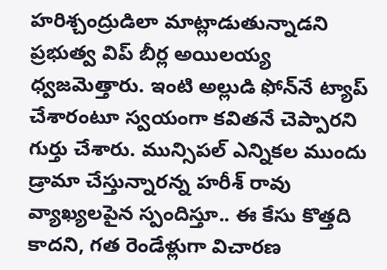హరిశ్చంద్రుడిలా మాట్లాడుతున్నాడని ప్రభుత్వ విప్‌ బీర్ల అయిలయ్య ధ్వజమెత్తారు. ఇంటి అల్లుడి ఫోన్‌నే ట్యాప్‌ చేశారంటూ స్వయంగా కవితనే చెప్పారని గుర్తు చేశారు. మున్సిపల్‌ ఎన్నికల ముందు డ్రామా చేస్తున్నారన్న హరీశ్‌ రావు వ్యాఖ్యలపైన స్పందిస్తూ.. ఈ కేసు కొత్తది కాదని, గత రెండేళ్లుగా విచారణ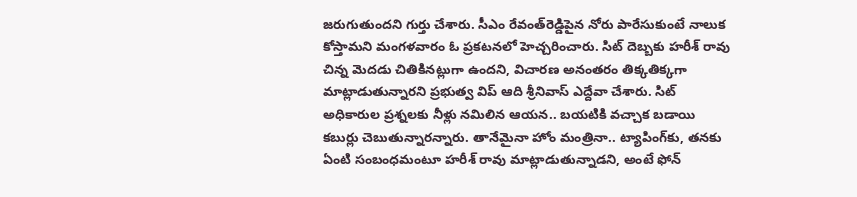జరుగుతుందని గుర్తు చేశారు. సీఎం రేవంత్‌రెడ్డిపైన నోరు పారేసుకుంటే నాలుక కోస్తామని మంగళవారం ఓ ప్రకటనలో హెచ్చరించారు. సిట్‌ దెబ్బకు హరీశ్‌ రావు చిన్న మెదడు చితికినట్లుగా ఉందని, విచారణ అనంతరం తిక్కతిక్కగా మాట్లాడుతున్నారని ప్రభుత్వ విప్‌ ఆది శ్రీనివాస్‌ ఎద్దేవా చేశారు. సిట్‌ అధికారుల ప్రశ్నలకు నీళ్లు నమిలిన ఆయన.. బయటికి వచ్చాక బడాయి కబుర్లు చెబుతున్నారన్నారు. తానేమైనా హోం మంత్రినా.. ట్యాపింగ్‌కు, తనకు ఏంటి సంబంధమంటూ హరీశ్‌ రావు మాట్లాడుతున్నాడని, అంటే ఫోన్‌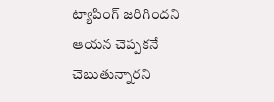ట్యాపింగ్‌ జరిగిందని ఆయన చెప్పకనే చెబుతున్నారని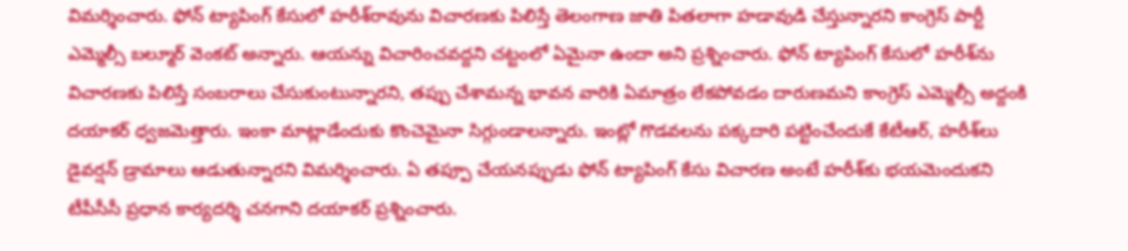విమర్శించారు. ఫోన్‌ ట్యాపింగ్‌ కేసులో హరీశ్‌రావును విచారణకు పిలిస్తే తెలంగాణ జాతి పితలాగా హడావుడి చేస్తున్నారని కాంగ్రెస్‌ పార్టీ ఎమ్మెల్సీ బల్మూర్‌ వెంకట్‌ అన్నారు. ఆయన్ను విచారించవద్దని చట్టంలో ఏమైనా ఉందా అని ప్రశ్నించారు. ఫోన్‌ ట్యాపింగ్‌ కేసులో హరీశ్‌ను విచారణకు పిలిస్తే సంబరాలు చేసుకుంటున్నారని, తప్పు చేశామన్న భావన వారికి ఏమాత్రం లేకపోవడం దారుణమని కాంగ్రెస్‌ ఎమ్మెల్సీ అద్దంకి దయాకర్‌ ధ్వజమెత్తారు. ఇంకా మాట్లాడేందుకు కొంచెమైనా సిగ్గుండాలన్నారు. ఇంట్లో గొడవలను పక్కదారి పట్టించేందుకే కేటీఆర్‌, హరీశ్‌లు డైవర్షన్‌ డ్రామాలు ఆడుతున్నారని విమర్శించారు. ఏ తప్పూ చేయనప్పుడు ఫోన్‌ ట్యాపింగ్‌ కేసు విచారణ అంటే హరీశ్‌కు భయమెందుకని టీపీసీసీ ప్రధాన కార్యదర్శి చనగాని దయాకర్‌ ప్రశ్నించారు.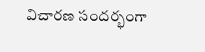విచారణ సందర్భంగా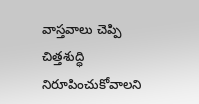వాస్తవాలు చెప్పి చిత్తశుద్ధి నిరూపించుకోవాలని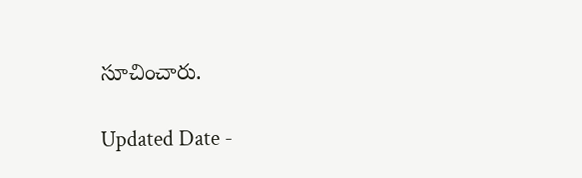సూచించారు.

Updated Date -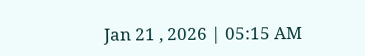Jan 21 , 2026 | 05:15 AM